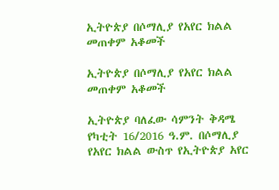ኢትዮጵያ በሶማሊያ የአየር ክልል መጠቀም አቆመች

ኢትዮጵያ በሶማሊያ የአየር ክልል መጠቀም አቆመች

ኢትዮጵያ ባለፈው ሳምንት ቅዳሜ የካቲት 16/2016 ዓ.ም. በሶማሊያ የአየር ክልል ውስጥ የኢትዮጵያ አየር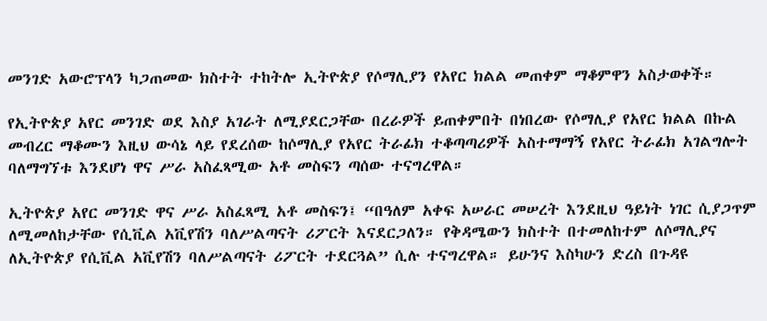መንገድ አውሮፕላን ካጋጠመው ክስተት ተከትሎ ኢትዮጵያ የሶማሊያን የአየር ክልል መጠቀም ማቆምዋን አስታወቀች።

የኢትዮጵያ አየር መንገድ ወደ እስያ አገራት ለሚያደርጋቸው በረራዎች ይጠቀምበት በነበረው የሶማሊያ የአየር ክልል በኩል መብረር ማቆሙን እዚህ ውሳኔ ላይ የደረሰው ከሶማሊያ የአየር ትራፊክ ተቆጣጣሪዎች አስተማማኝ የአየር ትራፊክ አገልግሎት ባለማግኘቱ እንደሆነ ዋና ሥራ አስፈጻሚው አቶ መስፍን ጣሰው ተናግረዋል።

ኢትዮጵያ አየር መንገድ ዋና ሥራ አስፈጻሚ አቶ መስፍን፤ “በዓለም አቀፍ አሠራር መሠረት እንደዚህ ዓይነት ነገር ሲያጋጥም ለሚመለከታቸው የሲቪል አቪየሽን ባለሥልጣናት ሪፖርት እናደርጋለን። የቅዳሜውን ክስተት በተመለከተም ለሶማሊያና ለኢትዮጵያ የሲቪል አቪየሽን ባለሥልጣናት ሪፖርት ተደርጓል” ሲሉ ተናግረዋል። ይሁንና እስካሁን ድረስ በጉዳዩ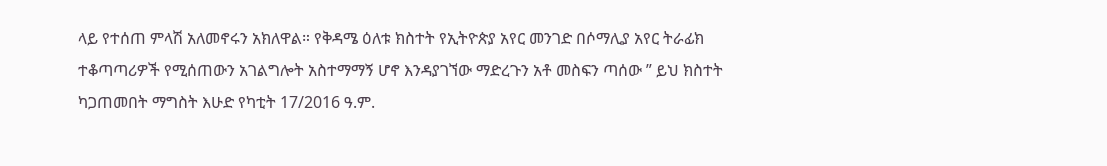ላይ የተሰጠ ምላሽ አለመኖሩን አክለዋል። የቅዳሜ ዕለቱ ክስተት የኢትዮጵያ አየር መንገድ በሶማሊያ አየር ትራፊክ ተቆጣጣሪዎች የሚሰጠውን አገልግሎት አስተማማኝ ሆኖ እንዳያገኘው ማድረጉን አቶ መስፍን ጣሰው ” ይህ ክስተት ካጋጠመበት ማግስት እሁድ የካቲት 17/2016 ዓ.ም.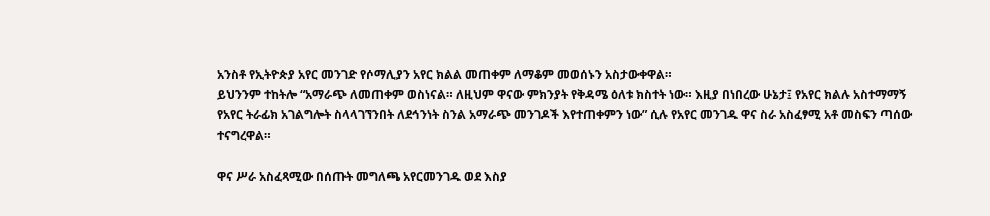አንስቶ የኢትዮጵያ አየር መንገድ የሶማሊያን አየር ክልል መጠቀም ለማቆም መወሰኑን አስታውቀዋል።
ይህንንም ተከትሎ “አማራጭ ለመጠቀም ወስነናል። ለዚህም ዋናው ምክንያት የቅዳሜ ዕለቱ ክስተት ነው። እዚያ በነበረው ሁኔታ፤ የአየር ክልሉ አስተማማኝ የአየር ትራፊክ አገልግሎት ስላላገኘንበት ለደኅንነት ስንል አማራጭ መንገዶች እየተጠቀምን ነው” ሲሉ የአየር መንገዱ ዋና ስራ አስፈፃሚ አቶ መስፍን ጣሰው ተናግረዋል።

ዋና ሥራ አስፈጻሚው በሰጡት መግለጫ አየርመንገዱ ወደ እስያ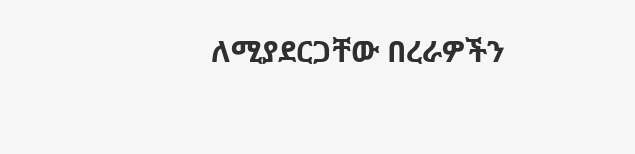ለሚያደርጋቸው በረራዎችን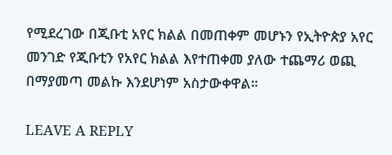የሚደረገው በጂቡቲ አየር ክልል በመጠቀም መሆኑን የኢትዮጵያ አየር መንገድ የጂቡቲን የአየር ክልል እየተጠቀመ ያለው ተጨማሪ ወጪ በማያመጣ መልኩ እንደሆነም አስታውቀዋል።

LEAVE A REPLY